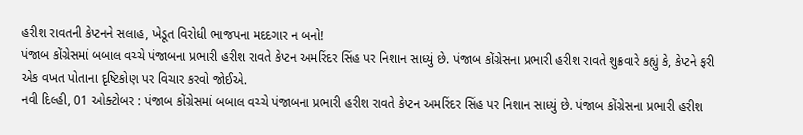હરીશ રાવતની કેપ્ટનને સલાહ, ખેડૂત વિરોધી ભાજપના મદદગાર ન બનો!
પંજાબ કોંગ્રેસમાં બબાલ વચ્ચે પંજાબના પ્રભારી હરીશ રાવતે કેપ્ટન અમરિંદર સિંહ પર નિશાન સાધ્યું છે. પંજાબ કોંગ્રેસના પ્રભારી હરીશ રાવતે શુક્રવારે કહ્યું કે, કેપ્ટને ફરી એક વખત પોતાના દૃષ્ટિકોણ પર વિચાર કરવો જોઈએ.
નવી દિલ્હી, 01 ઓક્ટોબર : પંજાબ કોંગ્રેસમાં બબાલ વચ્ચે પંજાબના પ્રભારી હરીશ રાવતે કેપ્ટન અમરિંદર સિંહ પર નિશાન સાધ્યું છે. પંજાબ કોંગ્રેસના પ્રભારી હરીશ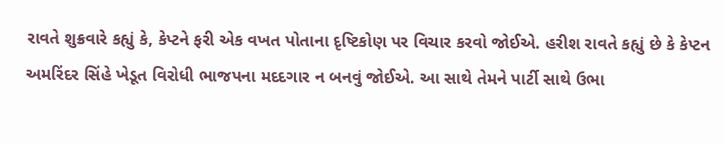રાવતે શુક્રવારે કહ્યું કે, કેપ્ટને ફરી એક વખત પોતાના દૃષ્ટિકોણ પર વિચાર કરવો જોઈએ. હરીશ રાવતે કહ્યું છે કે કેપ્ટન અમરિંદર સિંહે ખેડૂત વિરોધી ભાજપના મદદગાર ન બનવું જોઈએ. આ સાથે તેમને પાર્ટી સાથે ઉભા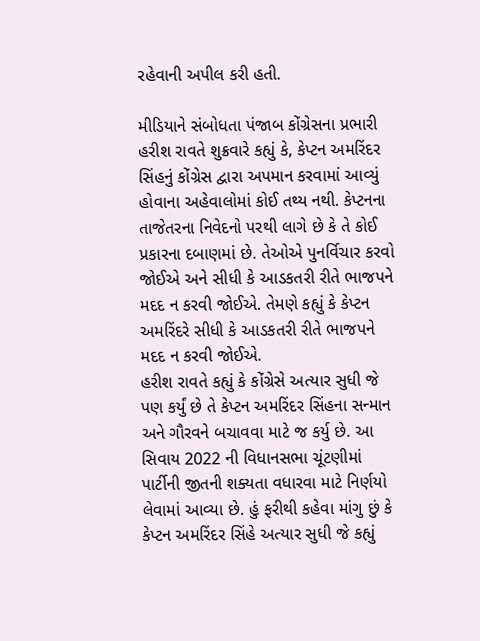રહેવાની અપીલ કરી હતી.

મીડિયાને સંબોધતા પંજાબ કોંગ્રેસના પ્રભારી હરીશ રાવતે શુક્રવારે કહ્યું કે, કેપ્ટન અમરિંદર સિંહનું કોંગ્રેસ દ્વારા અપમાન કરવામાં આવ્યું હોવાના અહેવાલોમાં કોઈ તથ્ય નથી. કેપ્ટનના તાજેતરના નિવેદનો પરથી લાગે છે કે તે કોઈ પ્રકારના દબાણમાં છે. તેઓએ પુનર્વિચાર કરવો જોઈએ અને સીધી કે આડકતરી રીતે ભાજપને મદદ ન કરવી જોઈએ. તેમણે કહ્યું કે કેપ્ટન અમરિંદરે સીધી કે આડકતરી રીતે ભાજપને મદદ ન કરવી જોઈએ.
હરીશ રાવતે કહ્યું કે કોંગ્રેસે અત્યાર સુધી જે પણ કર્યું છે તે કેપ્ટન અમરિંદર સિંહના સન્માન અને ગૌરવને બચાવવા માટે જ કર્યુ છે. આ સિવાય 2022 ની વિધાનસભા ચૂંટણીમાં પાર્ટીની જીતની શક્યતા વધારવા માટે નિર્ણયો લેવામાં આવ્યા છે. હું ફરીથી કહેવા માંગુ છું કે કેપ્ટન અમરિંદર સિંહે અત્યાર સુધી જે કહ્યું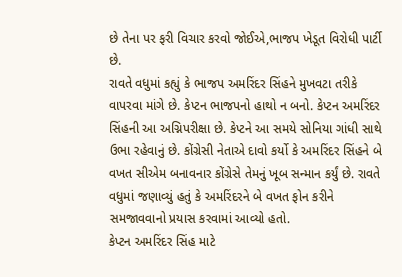છે તેના પર ફરી વિચાર કરવો જોઈએ,ભાજપ ખેડૂત વિરોધી પાર્ટી છે.
રાવતે વધુમાં કહ્યું કે ભાજપ અમરિંદર સિંહને મુખવટા તરીકે વાપરવા માંગે છે. કેપ્ટન ભાજપનો હાથો ન બનો. કેપ્ટન અમરિંદર સિંહની આ અગ્નિપરીક્ષા છે. કેપ્ટને આ સમયે સોનિયા ગાંધી સાથે ઉભા રહેવાનું છે. કોંગ્રેસી નેતાએ દાવો કર્યો કે અમરિંદર સિંહને બે વખત સીએમ બનાવનાર કોંગ્રેસે તેમનું ખૂબ સન્માન કર્યું છે. રાવતે વધુમાં જણાવ્યું હતું કે અમરિંદરને બે વખત ફોન કરીને સમજાવવાનો પ્રયાસ કરવામાં આવ્યો હતો.
કેપ્ટન અમરિંદર સિંહ માટે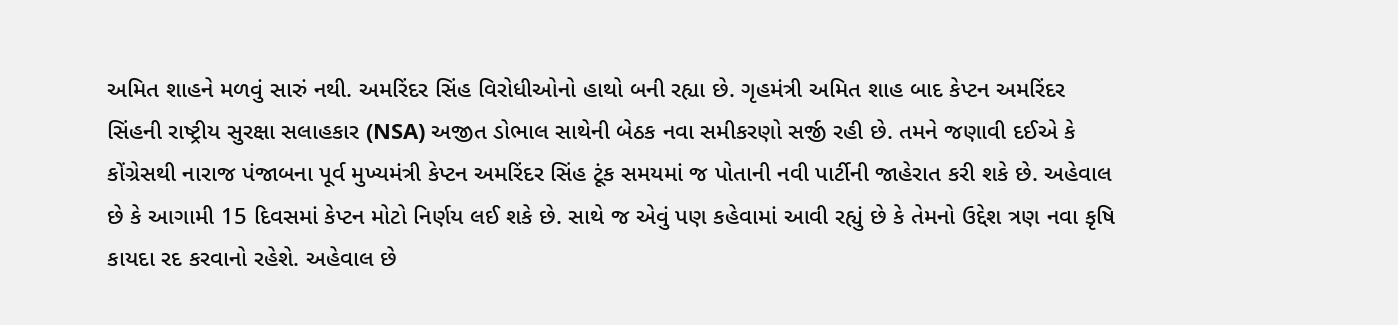અમિત શાહને મળવું સારું નથી. અમરિંદર સિંહ વિરોધીઓનો હાથો બની રહ્યા છે. ગૃહમંત્રી અમિત શાહ બાદ કેપ્ટન અમરિંદર સિંહની રાષ્ટ્રીય સુરક્ષા સલાહકાર (NSA) અજીત ડોભાલ સાથેની બેઠક નવા સમીકરણો સર્જી રહી છે. તમને જણાવી દઈએ કે કોંગ્રેસથી નારાજ પંજાબના પૂર્વ મુખ્યમંત્રી કેપ્ટન અમરિંદર સિંહ ટૂંક સમયમાં જ પોતાની નવી પાર્ટીની જાહેરાત કરી શકે છે. અહેવાલ છે કે આગામી 15 દિવસમાં કેપ્ટન મોટો નિર્ણય લઈ શકે છે. સાથે જ એવું પણ કહેવામાં આવી રહ્યું છે કે તેમનો ઉદ્દેશ ત્રણ નવા કૃષિ કાયદા રદ કરવાનો રહેશે. અહેવાલ છે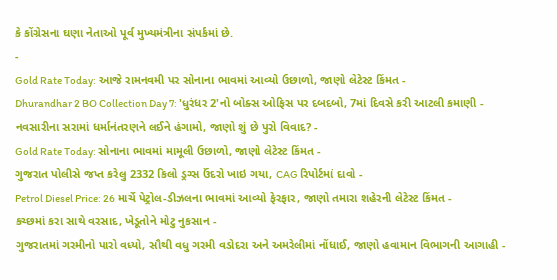કે કોંગ્રેસના ઘણા નેતાઓ પૂર્વ મુખ્યમંત્રીના સંપર્કમાં છે.
-
Gold Rate Today: આજે રામનવમી પર સોનાના ભાવમાં આવ્યો ઉછાળો, જાણો લેટેસ્ટ કિંમત -
Dhurandhar 2 BO Collection Day 7: 'ધુરંધર 2'નો બોક્સ ઓફિસ પર દબદબો, 7માં દિવસે કરી આટલી કમાણી -
નવસારીના સરામાં ધર્માનંતરણને લઈને હંગામો, જાણો શું છે પુરો વિવાદ? -
Gold Rate Today: સોનાના ભાવમાં મામૂલી ઉછાળો, જાણો લેટેસ્ટ કિંમત -
ગુજરાત પોલીસે જપ્ત કરેલુ 2332 કિલો ડ્રગ્સ ઉંદરો ખાઇ ગયા, CAG રિપોર્ટમાં દાવો -
Petrol Diesel Price: 26 માર્ચે પેટ્રોલ-ડીઝલના ભાવમાં આવ્યો ફેરફાર, જાણો તમારા શહેરની લેટેસ્ટ કિંમત -
કચ્છમાં કરા સાથે વરસાદ, ખેડૂતોને મોટુ નુકસાન -
ગુજરાતમાં ગરમીનો પારો વધ્યો, સૌથી વધુ ગરમી વડોદરા અને અમરેલીમાં નોંધાઈ, જાણો હવામાન વિભાગની આગાહી -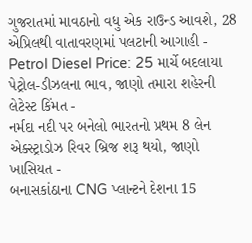ગુજરાતમાં માવઠાનો વધુ એક રાઉન્ડ આવશે, 28 એપ્રિલથી વાતાવરણમાં પલટાની આગાહી -
Petrol Diesel Price: 25 માર્ચે બદલાયા પેટ્રોલ-ડીઝલના ભાવ, જાણો તમારા શહેરની લેટેસ્ટ કિંમત -
નર્મદા નદી પર બનેલો ભારતનો પ્રથમ 8 લેન એક્સ્ટ્રાડોઝ રિવર બ્રિજ શરૂ થયો, જાણો ખાસિયત -
બનાસકાંઠાના CNG પ્લાન્ટને દેશના 15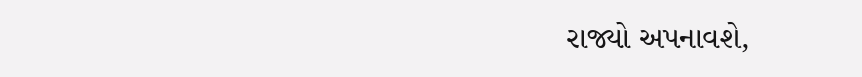રાજ્યો અપનાવશે,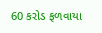60 કરોડ ફળવાયા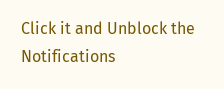Click it and Unblock the Notifications